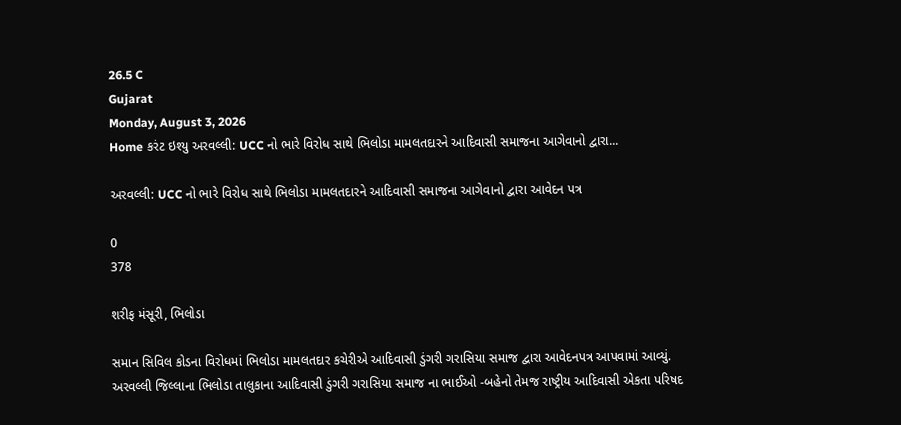26.5 C
Gujarat
Monday, August 3, 2026
Home કરંટ ઇશ્યુ અરવલ્લી: UCC નો ભારે વિરોધ સાથે ભિલોડા મામલતદારને આદિવાસી સમાજના આગેવાનો દ્વારા...

અરવલ્લી: UCC નો ભારે વિરોધ સાથે ભિલોડા મામલતદારને આદિવાસી સમાજના આગેવાનો દ્વારા આવેદન પત્ર

0
378

શરીફ મંસૂરી, ભિલોડા

સમાન સિવિલ કોડના વિરોધમાં ભિલોડા મામલતદાર કચેરીએ આદિવાસી ડુંગરી ગરાસિયા સમાજ દ્વારા આવેદનપત્ર આપવામાં આવ્યું. અરવલ્લી જિલ્લાના ભિલોડા તાલુકાના આદિવાસી ડુંગરી ગરાસિયા સમાજ ના ભાઈઓ -બહેનો તેમજ રાષ્ટ્રીય આદિવાસી એકતા પરિષદ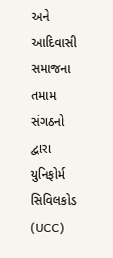અને આદિવાસી સમાજના તમામ સંગઠનો દ્વારા યુનિફોર્મ સિવિલકોડ (UCC)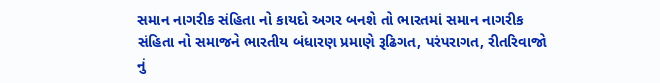સમાન નાગરીક સંહિતા નો કાયદો અગર બનશે તો ભારતમાં સમાન નાગરીક સંહિતા નો સમાજને ભારતીય બંધારણ પ્રમાણે રૂઢિગત, પરંપરાગત, રીતરિવાજો નું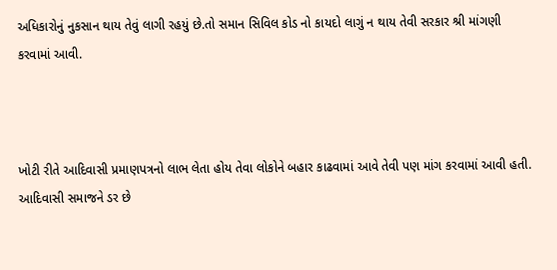અધિકારોનું નુકસાન થાય તેવું લાગી રહયું છે.તો સમાન સિવિલ કોડ નો કાયદો લાગું ન થાય તેવી સરકાર શ્રી માંગણી કરવામાં આવી.



ખોટી રીતે આદિવાસી પ્રમાણપત્રનો લાભ લેતા હોય તેવા લોકોને બહાર કાઢવામાં આવે તેવી પણ માંગ કરવામાં આવી હતી.  આદિવાસી સમાજને ડર છે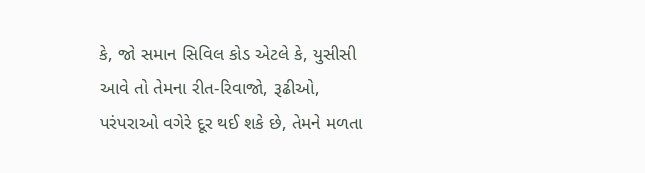કે, જો સમાન સિવિલ કોડ એટલે કે, યુસીસી આવે તો તેમના રીત-રિવાજો, રૂઢીઓ, પરંપરાઓ વગેરે દૂર થઈ શકે છે, તેમને મળતા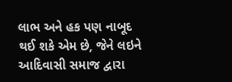લાભ અને હક પણ નાબૂદ થઈ શકે એમ છે, જેને લઇને આદિવાસી સમાજ દ્વારા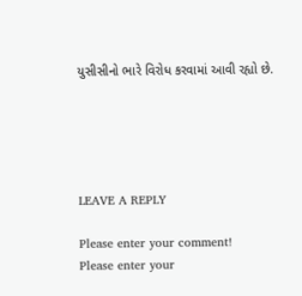યુસીસીનો ભારે વિરોધ કરવામાં આવી રહ્યો છે.





LEAVE A REPLY

Please enter your comment!
Please enter your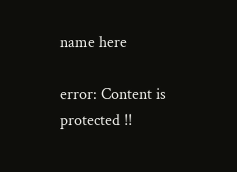name here

error: Content is protected !!